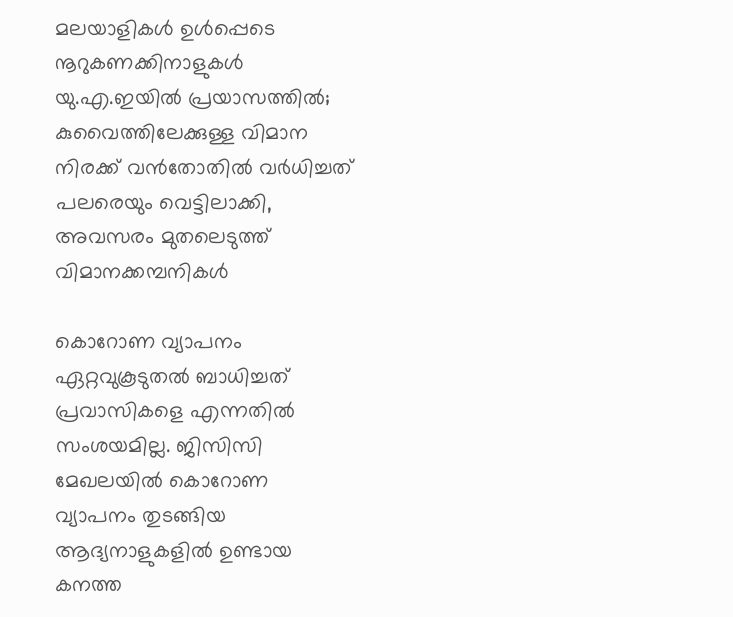മലയാളികൾ ഉൾപ്പെടെ നൂറുകണക്കിനാളുകൾ യു.എ.ഇയിൽ പ്രയാസത്തിൽ; കുവൈത്തിലേക്കുള്ള വിമാന നിരക്ക് വൻതോതിൽ വർധിച്ചത് പലരെയും വെട്ടിലാക്കി, അവസരം മുതലെടുത്ത് വിമാനക്കമ്പനികൾ

കൊറോണ വ്യാപനം ഏറ്റവുകൂടുതൽ ബാധിച്ചത് പ്രവാസികളെ എന്നതിൽ സംശയമില്ല. ജിസിസി മേഖലയിൽ കൊറോണ വ്യാപനം തുടങ്ങിയ ആദ്യനാളുകളിൽ ഉണ്ടായ കനത്ത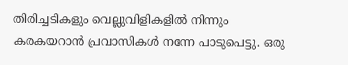തിരിച്ചടികളും വെല്ലുവിളികളിൽ നിന്നും കരകയറാൻ പ്രവാസികൾ നന്നേ പാടുപെട്ടു. ഒരു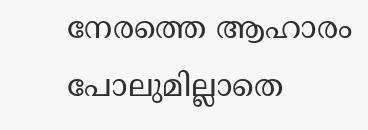നേരത്തെ ആഹാരം പോലുമില്ലാതെ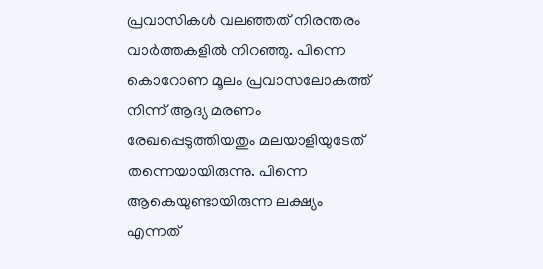പ്രവാസികൾ വലഞ്ഞത് നിരന്തരം വാർത്തകളിൽ നിറഞ്ഞു. പിന്നെ കൊറോണ മൂലം പ്രവാസലോകത്ത് നിന്ന് ആദ്യ മരണം രേഖപ്പെടുത്തിയതും മലയാളിയുടേത് തന്നെയായിരുന്നു. പിന്നെ ആകെയുണ്ടായിരുന്ന ലക്ഷ്യം എന്നത്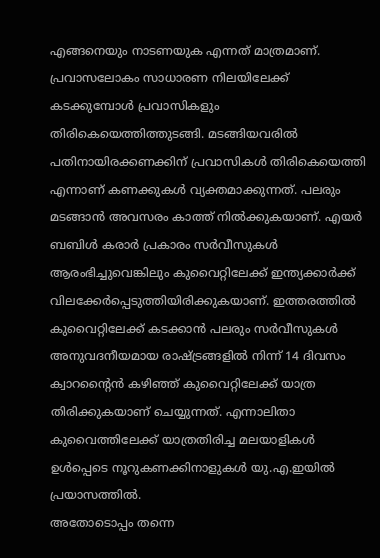എങ്ങനെയും നാടണയുക എന്നത് മാത്രമാണ്.
പ്രവാസലോകം സാധാരണ നിലയിലേക്ക് കടക്കുമ്പോൾ പ്രവാസികളും തിരികെയെത്തിത്തുടങ്ങി. മടങ്ങിയവരിൽ പതിനായിരക്കണക്കിന് പ്രവാസികൾ തിരികെയെത്തി എന്നാണ് കണക്കുകൾ വ്യക്തമാക്കുന്നത്. പലരും മടങ്ങാൻ അവസരം കാത്ത് നിൽക്കുകയാണ്. എയർ ബബിൾ കരാർ പ്രകാരം സർവീസുകൾ ആരംഭിച്ചുവെങ്കിലും കുവൈറ്റിലേക്ക് ഇന്ത്യക്കാർക്ക് വിലക്കേർപ്പെടുത്തിയിരിക്കുകയാണ്. ഇത്തരത്തിൽ കുവൈറ്റിലേക്ക് കടക്കാൻ പലരും സർവീസുകൾ അനുവദനീയമായ രാഷ്ട്രങ്ങളിൽ നിന്ന് 14 ദിവസം ക്വാറന്റൈൻ കഴിഞ്ഞ് കുവൈറ്റിലേക്ക് യാത്ര തിരിക്കുകയാണ് ചെയ്യുന്നത്. എന്നാലിതാ കുവൈത്തിലേക്ക് യാത്രതിരിച്ച മലയാളികൾ ഉൾപ്പെടെ നൂറുകണക്കിനാളുകൾ യു.എ.ഇയിൽ പ്രയാസത്തിൽ.
അതോടൊപ്പം തന്നെ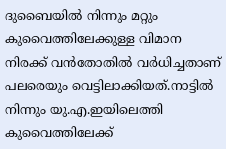ദുബൈയിൽ നിന്നും മറ്റും കുവൈത്തിലേക്കുള്ള വിമാന നിരക്ക് വൻതോതിൽ വർധിച്ചതാണ് പലരെയും വെട്ടിലാക്കിയത്.നാട്ടിൽ നിന്നും യു.എ.ഇയിലെത്തി കുവൈത്തിലേക്ക്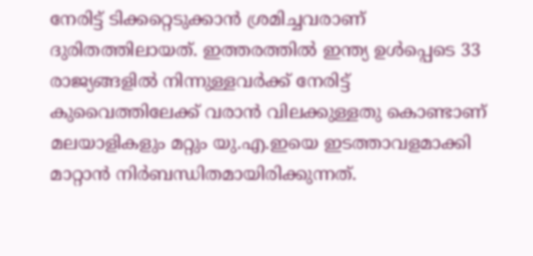നേരിട്ട് ടിക്കറ്റെടുക്കാൻ ശ്രമിച്ചവരാണ് ദുരിതത്തിലായത്. ഇത്തരത്തിൽ ഇന്ത്യ ഉൾപ്പെടെ 33 രാജ്യങ്ങളിൽ നിന്നുള്ളവർക്ക് നേരിട്ട് കുവൈത്തിലേക്ക് വരാൻ വിലക്കുള്ളതു കൊണ്ടാണ് മലയാളികളും മറ്റും യു.എ.ഇയെ ഇടത്താവളമാക്കി മാറ്റാൻ നിർബന്ധിതമായിരിക്കുന്നത്.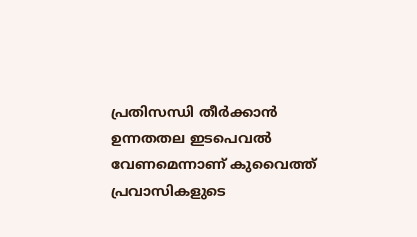പ്രതിസന്ധി തീർക്കാൻ ഉന്നതതല ഇടപെവൽ വേണമെന്നാണ് കുവൈത്ത് പ്രവാസികളുടെ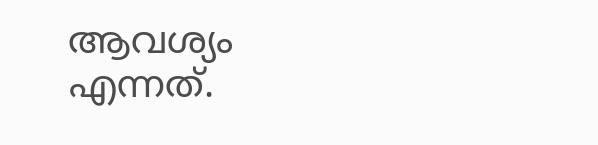ആവശ്യം എന്നത്.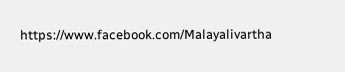https://www.facebook.com/Malayalivartha